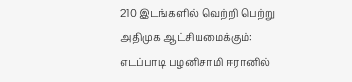210 இடங்களில் வெற்றி பெற்று அதிமுக ஆட்சியமைக்கும்: எடப்பாடி பழனிசாமி ஈரானில்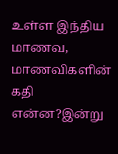உள்ள இந்திய மாணவ, மாணவிகளின் கதி என்ன?இன்று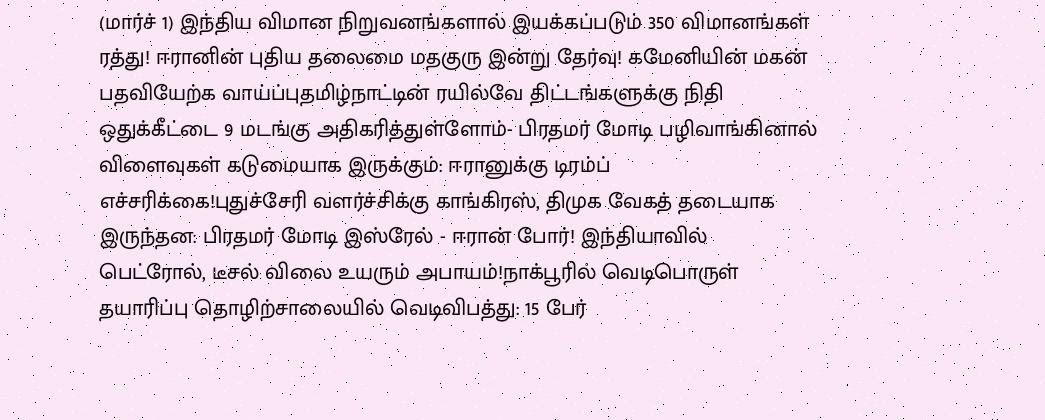(மார்ச் 1) இந்திய விமான நிறுவனங்களால் இயக்கப்படும் 350 விமானங்கள் ரத்து! ஈரானின் புதிய தலைமை மதகுரு இன்று தேர்வு! கமேனியின் மகன் பதவியேற்க வாய்ப்புதமிழ்நாட்டின் ரயில்வே திட்டங்களுக்கு நிதி ஒதுக்கீட்டை 9 மடங்கு அதிகரித்துள்ளோம்- பிரதமர் மோடி பழிவாங்கினால் விளைவுகள் கடுமையாக இருக்கும்: ஈரானுக்கு டிரம்ப் எச்சரிக்கை!புதுச்சேரி வளர்ச்சிக்கு காங்கிரஸ், திமுக வேகத் தடையாக இருந்தன: பிரதமர் மோடி இஸ்ரேல் - ஈரான் போர்! இந்தியாவில் பெட்ரோல், டீசல் விலை உயரும் அபாயம்!நாக்பூரில் வெடிபொருள் தயாரிப்பு தொழிற்சாலையில் வெடிவிபத்து: 15 பேர்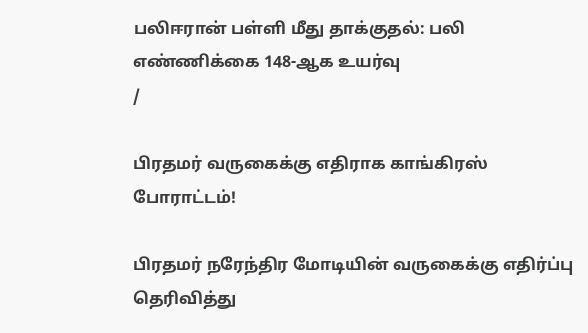பலிஈரான் பள்ளி மீது தாக்குதல்: பலி எண்ணிக்கை 148-ஆக உயர்வு
/

பிரதமர் வருகைக்கு எதிராக காங்கிரஸ் போராட்டம்!

பிரதமர் நரேந்திர மோடியின் வருகைக்கு எதிர்ப்பு தெரிவித்து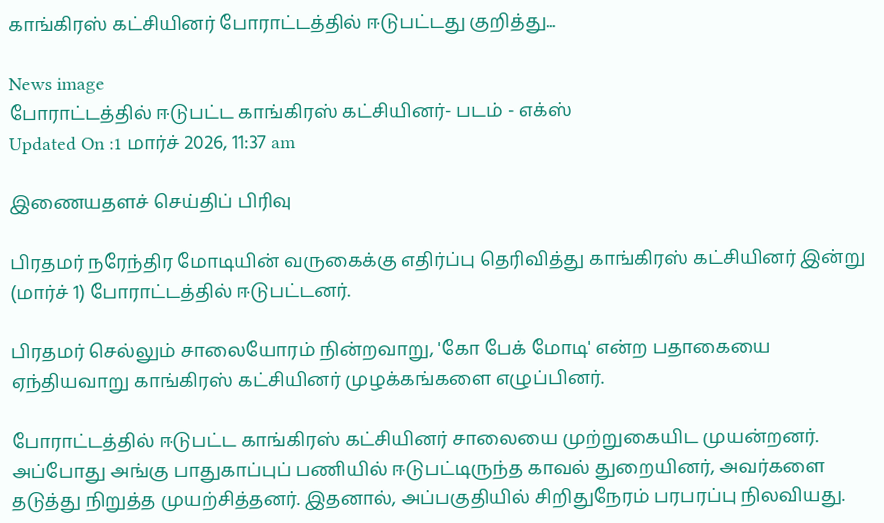காங்கிரஸ் கட்சியினர் போராட்டத்தில் ஈடுபட்டது குறித்து...

News image
போராட்டத்தில் ஈடுபட்ட காங்கிரஸ் கட்சியினர்- படம் - எக்ஸ்
Updated On :1 மார்ச் 2026, 11:37 am

இணையதளச் செய்திப் பிரிவு

பிரதமர் நரேந்திர மோடியின் வருகைக்கு எதிர்ப்பு தெரிவித்து காங்கிரஸ் கட்சியினர் இன்று (மார்ச் 1) போராட்டத்தில் ஈடுபட்டனர்.

பிரதமர் செல்லும் சாலையோரம் நின்றவாறு, 'கோ பேக் மோடி' என்ற பதாகையை ஏந்தியவாறு காங்கிரஸ் கட்சியினர் முழக்கங்களை எழுப்பினர்.

போராட்டத்தில் ஈடுபட்ட காங்கிரஸ் கட்சியினர் சாலையை முற்றுகையிட முயன்றனர். அப்போது அங்கு பாதுகாப்புப் பணியில் ஈடுபட்டிருந்த காவல் துறையினர், அவர்களை தடுத்து நிறுத்த முயற்சித்தனர். இதனால், அப்பகுதியில் சிறிதுநேரம் பரபரப்பு நிலவியது.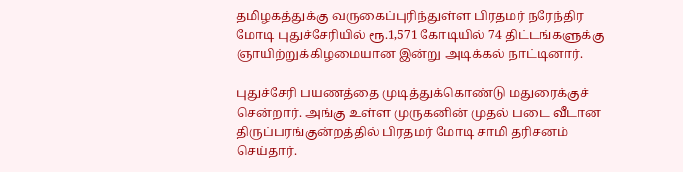தமிழகத்துக்கு வருகைப்புரிந்துள்ள பிரதமர் நரேந்திர மோடி புதுச்சேரியில் ரூ.1,571 கோடியில் 74 திட்டங்களுக்கு ஞாயிற்றுக்கிழமையான இன்று அடிக்கல் நாட்டினார்.

புதுச்சேரி பயணத்தை முடித்துக்கொண்டு மதுரைக்குச் சென்றார். அங்கு உள்ள முருகனின் முதல் படை வீடான திருப்பரங்குன்றத்தில் பிரதமர் மோடி சாமி தரிசனம் செய்தார்.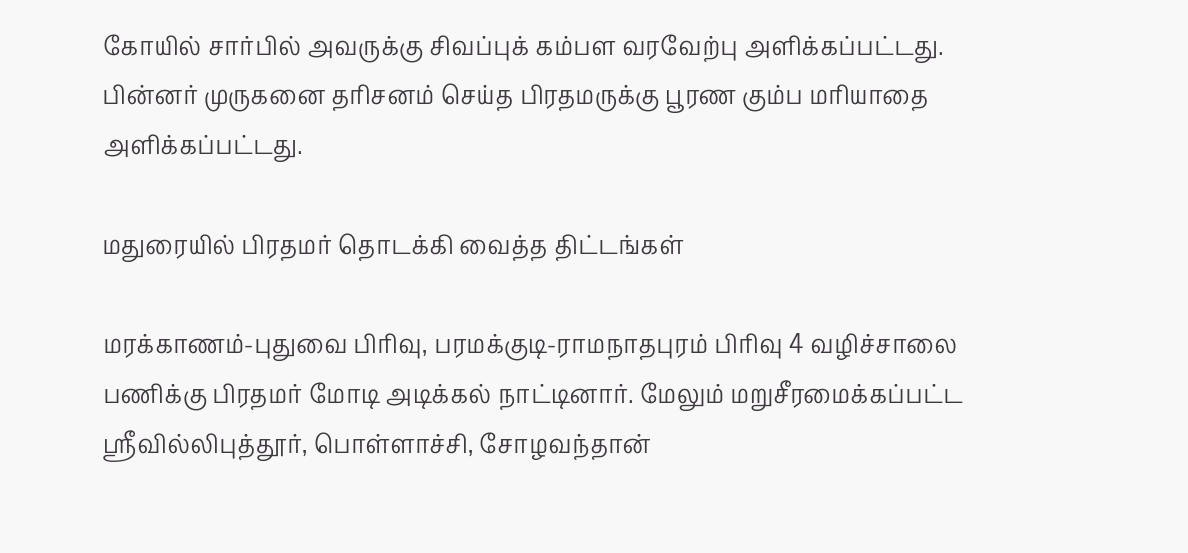கோயில் சார்பில் அவருக்கு சிவப்புக் கம்பள வரவேற்பு அளிக்கப்பட்டது. பின்னர் முருகனை தரிசனம் செய்த பிரதமருக்கு பூரண கும்ப மரியாதை அளிக்கப்பட்டது.

மதுரையில் பிரதமர் தொடக்கி வைத்த திட்டங்கள்

மரக்காணம்-புதுவை பிரிவு, பரமக்குடி-ராமநாதபுரம் பிரிவு 4 வழிச்சாலை பணிக்கு பிரதமர் மோடி அடிக்கல் நாட்டினார். மேலும் மறுசீரமைக்கப்பட்ட ஸ்ரீவில்லிபுத்தூர், பொள்ளாச்சி, சோழவந்தான்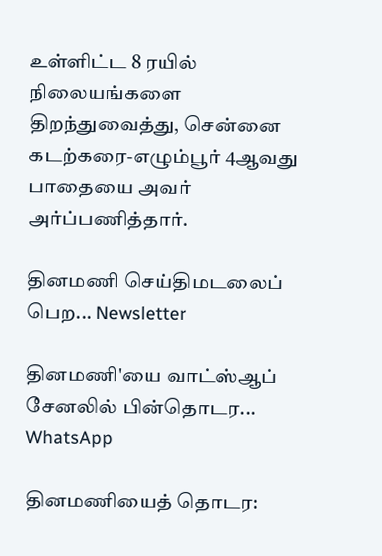உள்ளிட்ட 8 ரயில் நிலையங்களை திறந்துவைத்து, சென்னை கடற்கரை-எழும்பூர் 4ஆவது பாதையை அவர் அர்ப்பணித்தார்.

தினமணி செய்திமடலைப் பெற... Newsletter

தினமணி'யை வாட்ஸ்ஆப் சேனலில் பின்தொடர... WhatsApp

தினமணியைத் தொடர: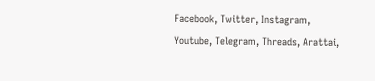Facebook, Twitter, Instagram, Youtube, Telegram, Threads, Arattai,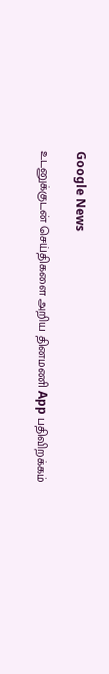Google News

உடனுக்குடன் செய்திகளை அறிய தினமணி App பதிவிறக்கம்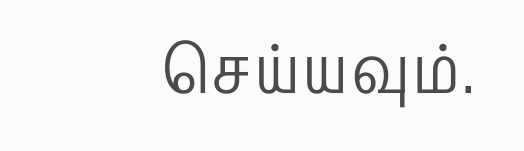செய்யவும்.